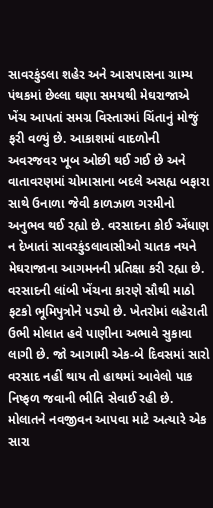સાવરકુંડલા શહેર અને આસપાસના ગ્રામ્ય પંથકમાં છેલ્લા ઘણા સમયથી મેઘરાજાએ ખેંચ આપતાં સમગ્ર વિસ્તારમાં ચિંતાનું મોજું ફરી વળ્યું છે. આકાશમાં વાદળોની અવરજવર ખૂબ ઓછી થઈ ગઈ છે અને વાતાવરણમાં ચોમાસાના બદલે અસહ્ય બફારા સાથે ઉનાળા જેવી કાળઝાળ ગરમીનો અનુભવ થઈ રહ્યો છે. વરસાદના કોઈ એંધાણ ન દેખાતાં સાવરકુંડલાવાસીઓ ચાતક નયને મેઘરાજાના આગમનની પ્રતિક્ષા કરી રહ્યા છે.
વરસાદની લાંબી ખેંચના કારણે સૌથી માઠો ફટકો ભૂમિપુત્રોને પડ્યો છે. ખેતરોમાં લહેરાતી ઉભી મોલાત હવે પાણીના અભાવે સુકાવા લાગી છે. જો આગામી એક-બે દિવસમાં સારો વરસાદ નહીં થાય તો હાથમાં આવેલો પાક નિષ્ફળ જવાની ભીતિ સેવાઈ રહી છે. મોલાતને નવજીવન આપવા માટે અત્યારે એક સારા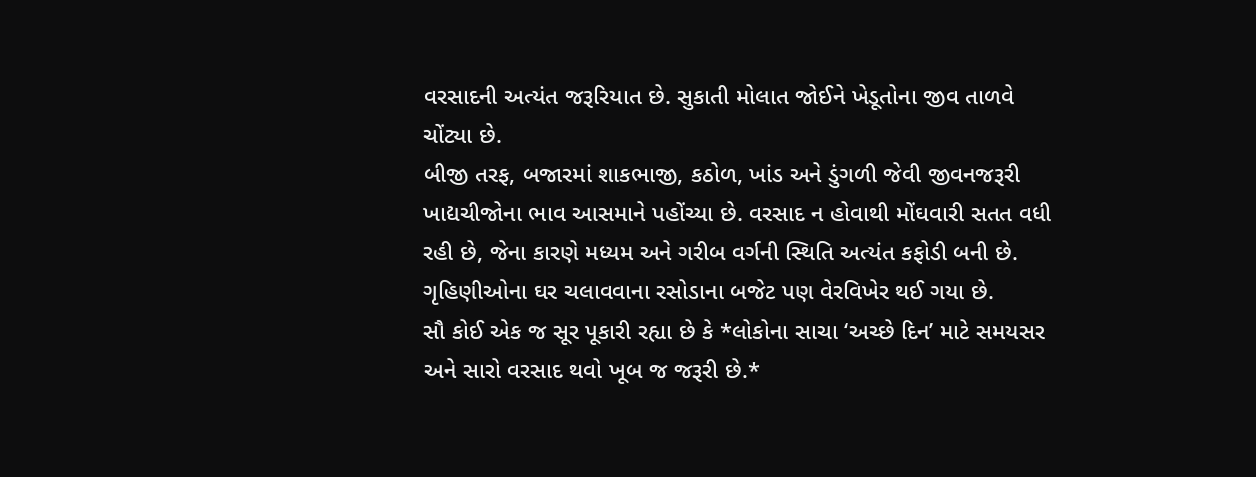વરસાદની અત્યંત જરૂરિયાત છે. સુકાતી મોલાત જોઈને ખેડૂતોના જીવ તાળવે ચોંટ્યા છે.
બીજી તરફ, બજારમાં શાકભાજી, કઠોળ, ખાંડ અને ડુંગળી જેવી જીવનજરૂરી ખાદ્યચીજોના ભાવ આસમાને પહોંચ્યા છે. વરસાદ ન હોવાથી મોંઘવારી સતત વધી રહી છે, જેના કારણે મધ્યમ અને ગરીબ વર્ગની સ્થિતિ અત્યંત કફોડી બની છે. ગૃહિણીઓના ઘર ચલાવવાના રસોડાના બજેટ પણ વેરવિખેર થઈ ગયા છે.
સૌ કોઈ એક જ સૂર પૂકારી રહ્યા છે કે *લોકોના સાચા ‘અચ્છે દિન’ માટે સમયસર અને સારો વરસાદ થવો ખૂબ જ જરૂરી છે.*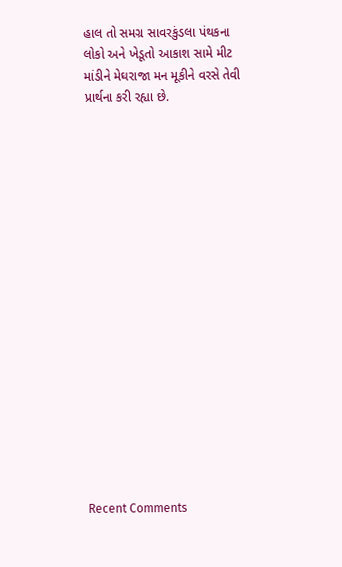હાલ તો સમગ્ર સાવરકુંડલા પંથકના લોકો અને ખેડૂતો આકાશ સામે મીટ માંડીને મેઘરાજા મન મૂકીને વરસે તેવી પ્રાર્થના કરી રહ્યા છે.


















Recent Comments